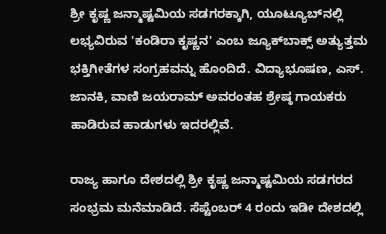ಶ್ರೀ ಕೃಷ್ಣ ಜನ್ಮಾಷ್ಟಮಿಯ ಸಡಗರಕ್ಕಾಗಿ, ಯೂಟ್ಯೂಬ್‌ನಲ್ಲಿ ಲಭ್ಯವಿರುವ 'ಕಂಡಿರಾ ಕೃಷ್ಣನ' ಎಂಬ ಜ್ಯೂಕ್‌ಬಾಕ್ಸ್‌ ಅತ್ಯುತ್ತಮ ಭಕ್ತಿಗೀತೆಗಳ ಸಂಗ್ರಹವನ್ನು ಹೊಂದಿದೆ. ವಿದ್ಯಾಭೂಷಣ, ಎಸ್. ಜಾನಕಿ, ವಾಣಿ ಜಯರಾಮ್ ಅವರಂತಹ ಶ್ರೇಷ್ಠ ಗಾಯಕರು ಹಾಡಿರುವ ಹಾಡುಗಳು ಇದರಲ್ಲಿವೆ.

ರಾಜ್ಯ ಹಾಗೂ ದೇಶದಲ್ಲಿ ಶ್ರೀ ಕೃಷ್ಣ ಜನ್ಮಾಷ್ಟಮಿಯ ಸಡಗರದ ಸಂಭ್ರಮ ಮನೆಮಾಡಿದೆ. ಸೆಪ್ಟೆಂಬರ್‌ 4 ರಂದು ಇಡೀ ದೇಶದಲ್ಲಿ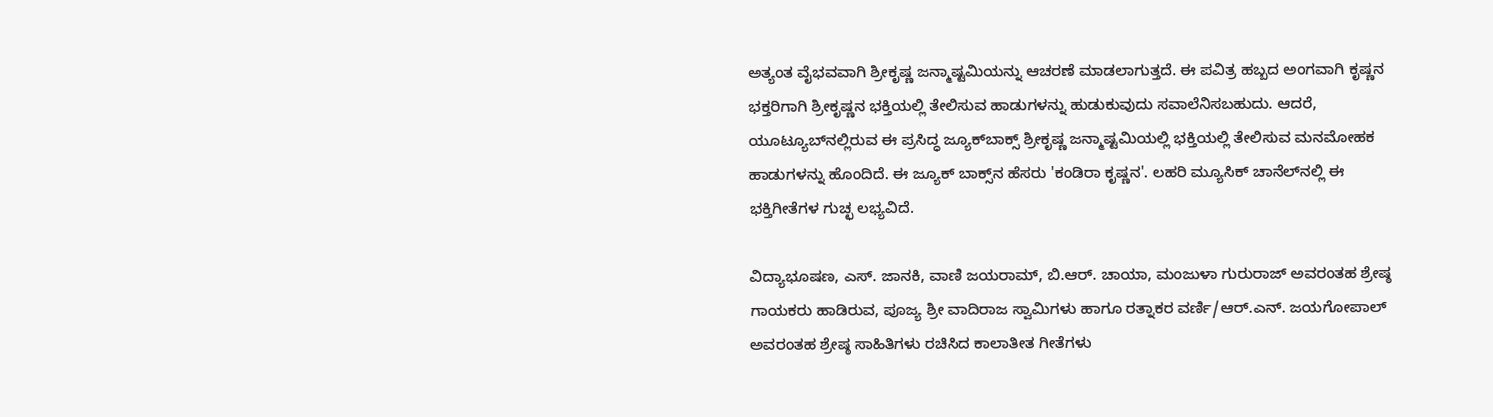ಅತ್ಯಂತ ವೈಭವವಾಗಿ ಶ್ರೀಕೃಷ್ಣ ಜನ್ಮಾಷ್ಟಮಿಯನ್ನು ಆಚರಣೆ ಮಾಡಲಾಗುತ್ತದೆ. ಈ ಪವಿತ್ರ ಹಬ್ಬದ ಅಂಗವಾಗಿ ಕೃಷ್ಣನ ಭಕ್ತರಿಗಾಗಿ ಶ್ರೀಕೃಷ್ಣನ ಭಕ್ತಿಯಲ್ಲಿ ತೇಲಿಸುವ ಹಾಡುಗಳನ್ನು ಹುಡುಕುವುದು ಸವಾಲೆನಿಸಬಹುದು. ಆದರೆ, ಯೂಟ್ಯೂಬ್‌ನಲ್ಲಿರುವ ಈ ಪ್ರಸಿದ್ಧ ಜ್ಯೂಕ್‌ಬಾಕ್ಸ್‌ ಶ್ರೀಕೃಷ್ಣ ಜನ್ಮಾಷ್ಟಮಿಯಲ್ಲಿ ಭಕ್ತಿಯಲ್ಲಿ ತೇಲಿಸುವ ಮನಮೋಹಕ ಹಾಡುಗಳನ್ನು ಹೊಂದಿದೆ. ಈ ಜ್ಯೂಕ್‌ ಬಾಕ್ಸ್‌ನ ಹೆಸರು 'ಕಂಡಿರಾ ಕೃಷ್ಣನ'. ಲಹರಿ ಮ್ಯೂಸಿಕ್‌ ಚಾನೆಲ್‌ನಲ್ಲಿ ಈ ಭಕ್ತಿಗೀತೆಗಳ ಗುಚ್ಛ ಲಭ್ಯವಿದೆ.

ವಿದ್ಯಾಭೂಷಣ, ಎಸ್. ಜಾನಕಿ, ವಾಣಿ ಜಯರಾಮ್, ಬಿ.ಆರ್. ಚಾಯಾ, ಮಂಜುಳಾ ಗುರುರಾಜ್ ಅವರಂತಹ ಶ್ರೇಷ್ಠ ಗಾಯಕರು ಹಾಡಿರುವ, ಪೂಜ್ಯ ಶ್ರೀ ವಾದಿರಾಜ ಸ್ವಾಮಿಗಳು ಹಾಗೂ ರತ್ನಾಕರ ವರ್ಣಿ/ಆರ್.ಎನ್. ಜಯಗೋಪಾಲ್ ಅವರಂತಹ ಶ್ರೇಷ್ಠ ಸಾಹಿತಿಗಳು ರಚಿಸಿದ ಕಾಲಾತೀತ ಗೀತೆಗಳು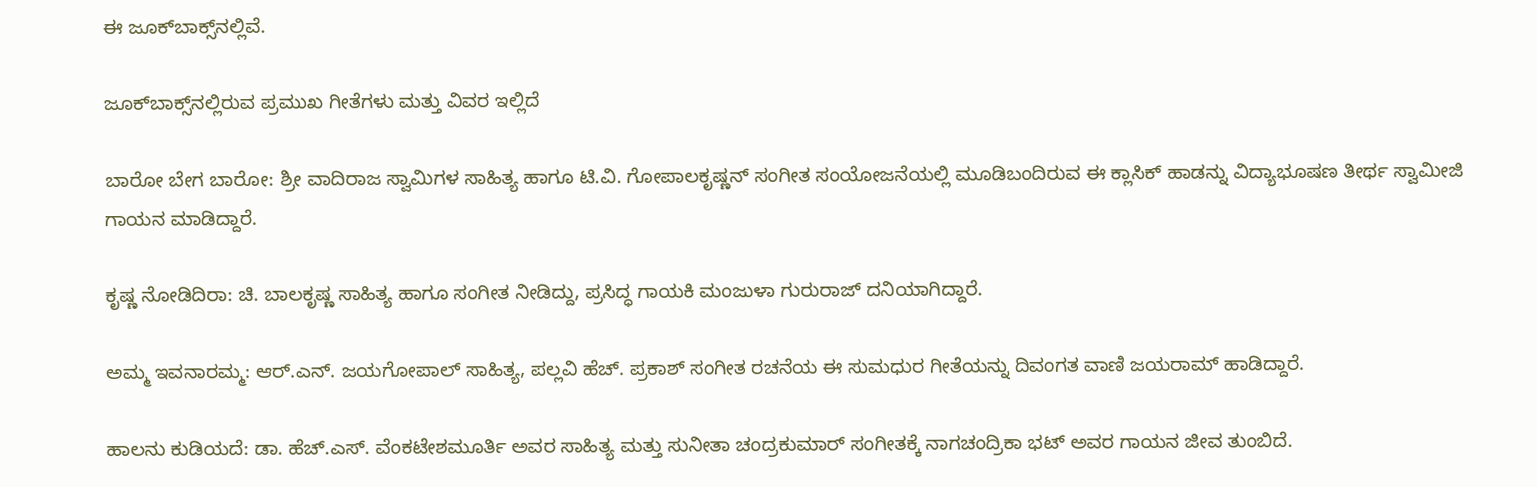ಈ ಜೂಕ್‌ಬಾಕ್ಸ್‌ನಲ್ಲಿವೆ.

ಜೂಕ್‌ಬಾಕ್ಸ್‌ನಲ್ಲಿರುವ ಪ್ರಮುಖ ಗೀತೆಗಳು ಮತ್ತು ವಿವರ ಇಲ್ಲಿದೆ

ಬಾರೋ ಬೇಗ ಬಾರೋ: ಶ್ರೀ ವಾದಿರಾಜ ಸ್ವಾಮಿಗಳ ಸಾಹಿತ್ಯ ಹಾಗೂ ಟಿ.ವಿ. ಗೋಪಾಲಕೃಷ್ಣನ್ ಸಂಗೀತ ಸಂಯೋಜನೆಯಲ್ಲಿ ಮೂಡಿಬಂದಿರುವ ಈ ಕ್ಲಾಸಿಕ್ ಹಾಡನ್ನು ವಿದ್ಯಾಭೂಷಣ ತೀರ್ಥ ಸ್ವಾಮೀಜಿ ಗಾಯನ ಮಾಡಿದ್ದಾರೆ.

ಕೃಷ್ಣ ನೋಡಿದಿರಾ: ಚಿ. ಬಾಲಕೃಷ್ಣ ಸಾಹಿತ್ಯ ಹಾಗೂ ಸಂಗೀತ ನೀಡಿದ್ದು, ಪ್ರಸಿದ್ಧ ಗಾಯಕಿ ಮಂಜುಳಾ ಗುರುರಾಜ್ ದನಿಯಾಗಿದ್ದಾರೆ.

ಅಮ್ಮ ಇವನಾರಮ್ಮ: ಆರ್.ಎನ್. ಜಯಗೋಪಾಲ್ ಸಾಹಿತ್ಯ, ಪಲ್ಲವಿ ಹೆಚ್. ಪ್ರಕಾಶ್ ಸಂಗೀತ ರಚನೆಯ ಈ ಸುಮಧುರ ಗೀತೆಯನ್ನು ದಿವಂಗತ ವಾಣಿ ಜಯರಾಮ್ ಹಾಡಿದ್ದಾರೆ.

ಹಾಲನು ಕುಡಿಯದೆ: ಡಾ. ಹೆಚ್.ಎಸ್. ವೆಂಕಟೇಶಮೂರ್ತಿ ಅವರ ಸಾಹಿತ್ಯ ಮತ್ತು ಸುನೀತಾ ಚಂದ್ರಕುಮಾರ್ ಸಂಗೀತಕ್ಕೆ ನಾಗಚಂದ್ರಿಕಾ ಭಟ್ ಅವರ ಗಾಯನ ಜೀವ ತುಂಬಿದೆ.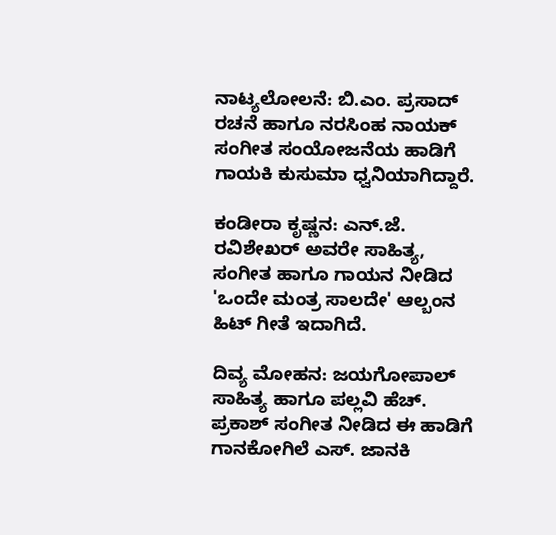ನಾಟ್ಯಲೋಲನೆ: ಬಿ.ಎಂ. ಪ್ರಸಾದ್ ರಚನೆ ಹಾಗೂ ನರಸಿಂಹ ನಾಯಕ್ ಸಂಗೀತ ಸಂಯೋಜನೆಯ ಹಾಡಿಗೆ ಗಾಯಕಿ ಕುಸುಮಾ ಧ್ವನಿಯಾಗಿದ್ದಾರೆ.

ಕಂಡೀರಾ ಕೃಷ್ಣನ: ಎನ್.ಜೆ. ರವಿಶೇಖರ್ ಅವರೇ ಸಾಹಿತ್ಯ, ಸಂಗೀತ ಹಾಗೂ ಗಾಯನ ನೀಡಿದ 'ಒಂದೇ ಮಂತ್ರ ಸಾಲದೇ' ಆಲ್ಬಂನ ಹಿಟ್ ಗೀತೆ ಇದಾಗಿದೆ.

ದಿವ್ಯ ಮೋಹನ: ಜಯಗೋಪಾಲ್ ಸಾಹಿತ್ಯ ಹಾಗೂ ಪಲ್ಲವಿ ಹೆಚ್. ಪ್ರಕಾಶ್ ಸಂಗೀತ ನೀಡಿದ ಈ ಹಾಡಿಗೆ ಗಾನಕೋಗಿಲೆ ಎಸ್. ಜಾನಕಿ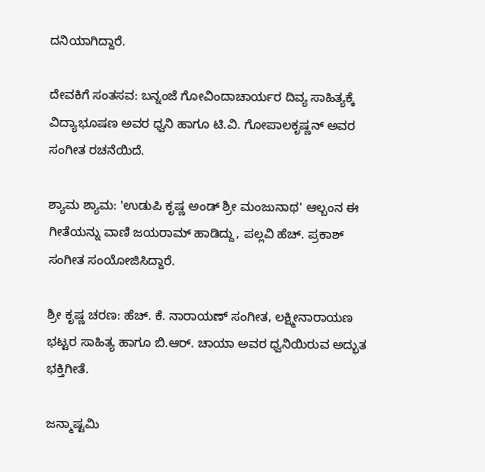ದನಿಯಾಗಿದ್ದಾರೆ.

ದೇವಕಿಗೆ ಸಂತಸವ: ಬನ್ನಂಜೆ ಗೋವಿಂದಾಚಾರ್ಯರ ದಿವ್ಯ ಸಾಹಿತ್ಯಕ್ಕೆ ವಿದ್ಯಾಭೂಷಣ ಅವರ ಧ್ವನಿ ಹಾಗೂ ಟಿ.ವಿ. ಗೋಪಾಲಕೃಷ್ಣನ್ ಅವರ ಸಂಗೀತ ರಚನೆಯಿದೆ.

ಶ್ಯಾಮ ಶ್ಯಾಮ: 'ಉಡುಪಿ ಕೃಷ್ಣ ಅಂಡ್ ಶ್ರೀ ಮಂಜುನಾಥ' ಆಲ್ಬಂನ ಈ ಗೀತೆಯನ್ನು ವಾಣಿ ಜಯರಾಮ್ ಹಾಡಿದ್ದು, ಪಲ್ಲವಿ ಹೆಚ್. ಪ್ರಕಾಶ್ ಸಂಗೀತ ಸಂಯೋಜಿಸಿದ್ದಾರೆ.

ಶ್ರೀ ಕೃಷ್ಣ ಚರಣ: ಹೆಚ್. ಕೆ. ನಾರಾಯಣ್ ಸಂಗೀತ, ಲಕ್ಷ್ಮೀನಾರಾಯಣ ಭಟ್ಟರ ಸಾಹಿತ್ಯ ಹಾಗೂ ಬಿ.ಆರ್. ಚಾಯಾ ಅವರ ಧ್ವನಿಯಿರುವ ಅದ್ಭುತ ಭಕ್ತಿಗೀತೆ.

ಜನ್ಮಾಷ್ಟಮಿ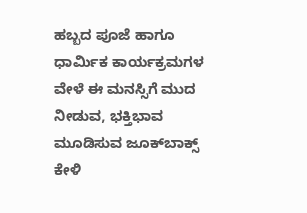ಹಬ್ಬದ ಪೂಜೆ ಹಾಗೂ ಧಾರ್ಮಿಕ ಕಾರ್ಯಕ್ರಮಗಳ ವೇಳೆ ಈ ಮನಸ್ಸಿಗೆ ಮುದ ನೀಡುವ, ಭಕ್ತಿಭಾವ ಮೂಡಿಸುವ ಜೂಕ್‌ಬಾಕ್ಸ್ ಕೇಳಿ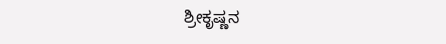ಶ್ರೀಕೃಷ್ಣನ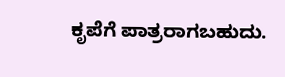ಕೃಪೆಗೆ ಪಾತ್ರರಾಗಬಹುದು.